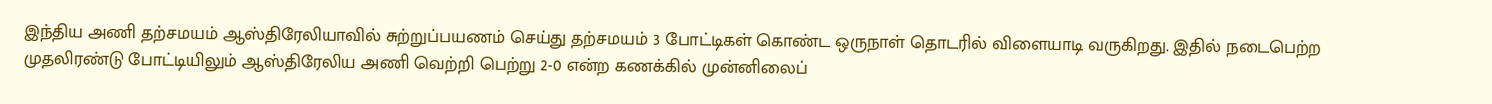இந்திய அணி தற்சமயம் ஆஸ்திரேலியாவில் சுற்றுப்பயணம் செய்து தற்சமயம் 3 போட்டிகள் கொண்ட ஒருநாள் தொடரில் விளையாடி வருகிறது. இதில் நடைபெற்ற முதலிரண்டு போட்டியிலும் ஆஸ்திரேலிய அணி வெற்றி பெற்று 2-0 என்ற கணக்கில் முன்னிலைப்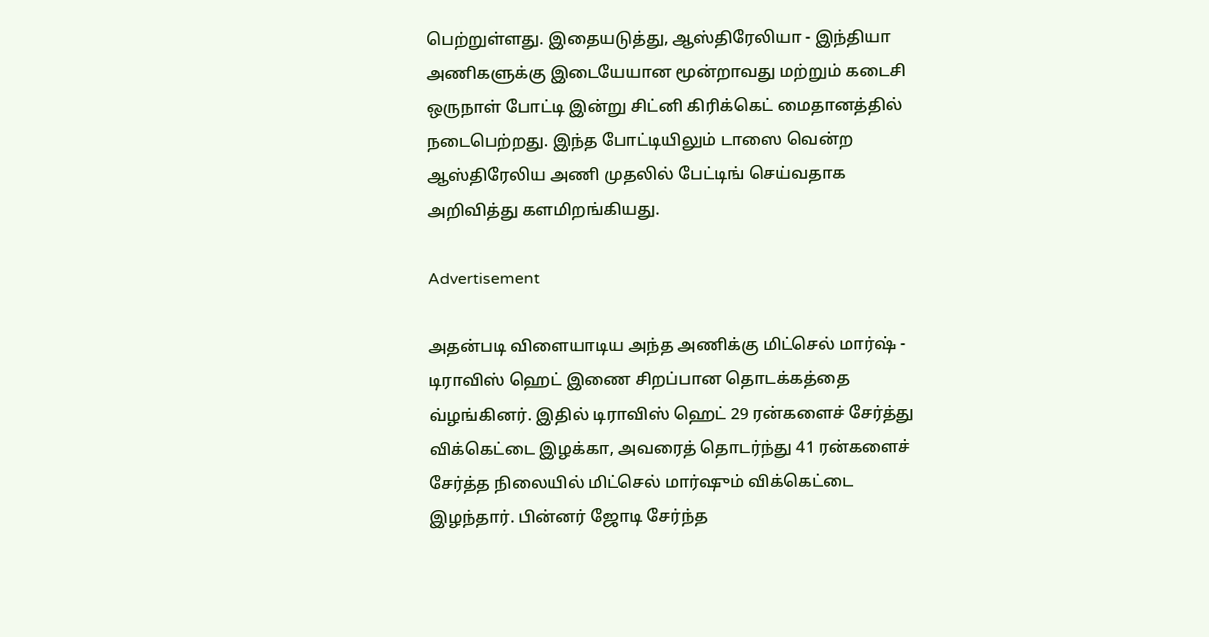பெற்றுள்ளது. இதையடுத்து, ஆஸ்திரேலியா - இந்தியா அணிகளுக்கு இடையேயான மூன்றாவது மற்றும் கடைசி ஒருநாள் போட்டி இன்று சிட்னி கிரிக்கெட் மைதானத்தில் நடைபெற்றது. இந்த போட்டியிலும் டாஸை வென்ற ஆஸ்திரேலிய அணி முதலில் பேட்டிங் செய்வதாக அறிவித்து களமிறங்கியது.

Advertisement

அதன்படி விளையாடிய அந்த அணிக்கு மிட்செல் மார்ஷ் - டிராவிஸ் ஹெட் இணை சிறப்பான தொடக்கத்தை வ்ழங்கினர். இதில் டிராவிஸ் ஹெட் 29 ரன்களைச் சேர்த்து விக்கெட்டை இழக்கா, அவரைத் தொடர்ந்து 41 ரன்களைச் சேர்த்த நிலையில் மிட்செல் மார்ஷும் விக்கெட்டை இழந்தார். பின்னர் ஜோடி சேர்ந்த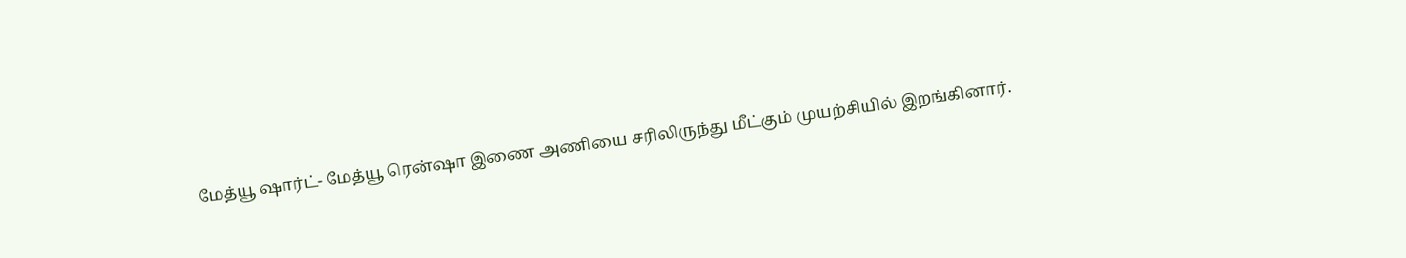மேத்யூ ஷார்ட்- மேத்யூ ரென்ஷா இணை அணியை சரிலிருந்து மீட்கும் முயற்சியில் இறங்கினார்.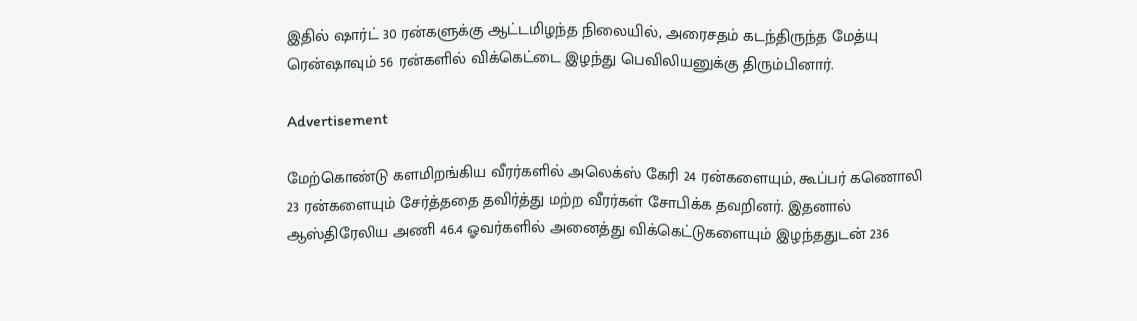இதில் ஷார்ட் 30 ரன்களுக்கு ஆட்டமிழந்த நிலையில், அரைசதம் கடந்திருந்த மேத்யு ரென்ஷாவும் 56 ரன்களில் விக்கெட்டை இழந்து பெவிலியனுக்கு திரும்பினார்.

Advertisement

மேற்கொண்டு களமிறங்கிய வீரர்களில் அலெக்ஸ் கேரி 24 ரன்களையும், கூப்பர் கணொலி 23 ரன்களையும் சேர்த்ததை தவிர்த்து மற்ற வீரர்கள் சோபிக்க தவறினர். இதனால் ஆஸ்திரேலிய அணி 46.4 ஓவர்களில் அனைத்து விக்கெட்டுகளையும் இழந்ததுடன் 236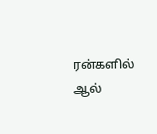ரன்களில் ஆல்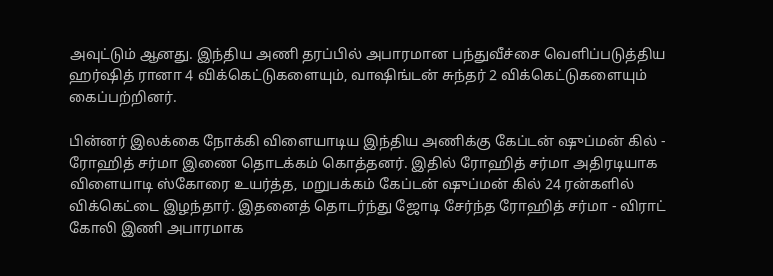அவுட்டும் ஆனது. இந்திய அணி தரப்பில் அபாரமான பந்துவீச்சை வெளிப்படுத்திய ஹர்ஷித் ரானா 4 விக்கெட்டுகளையும், வாஷிங்டன் சுந்தர் 2 விக்கெட்டுகளையும் கைப்பற்றினர்.

பின்னர் இலக்கை நோக்கி விளையாடிய இந்திய அணிக்கு கேப்டன் ஷுப்மன் கில் - ரோஹித் சர்மா இணை தொடக்கம் கொத்தனர். இதில் ரோஹித் சர்மா அதிரடியாக விளையாடி ஸ்கோரை உயர்த்த, மறுபக்கம் கேப்டன் ஷுப்மன் கில் 24 ரன்களில் விக்கெட்டை இழந்தார். இதனைத் தொடர்ந்து ஜோடி சேர்ந்த ரோஹித் சர்மா - விராட் கோலி இணி அபாரமாக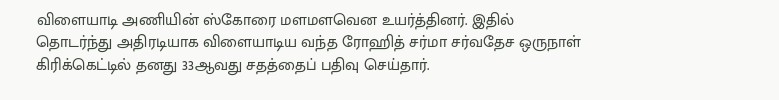விளையாடி அணியின் ஸ்கோரை மளமளவென உயர்த்தினர். இதில் தொடர்ந்து அதிரடியாக விளையாடிய வந்த ரோஹித் சர்மா சர்வதேச ஒருநாள் கிரிக்கெட்டில் தனது 33ஆவது சதத்தைப் பதிவு செய்தார்.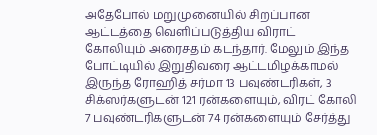அதேபோல் மறுமுனையில் சிறப்பான ஆட்டத்தை வெளிப்படுத்திய விராட் கோலியும் அரைசதம் கடந்தார். மேலும் இந்த போட்டியில் இறுதிவரை ஆட்டமிழக்காமல் இருந்த ரோஹித் சர்மா 13 பவுண்டரிகள், 3 சிக்ஸர்களுடன் 121 ரன்களையும், விரட் கோலி 7 பவுண்டரிகளுடன் 74 ரன்களையும் சேர்த்து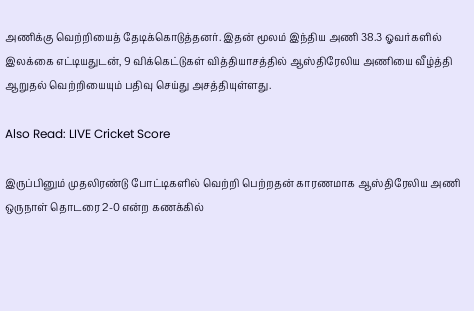அணிக்கு வெற்றியைத் தேடிக்கொடுத்தனர். இதன் மூலம் இந்திய அணி 38.3 ஓவர்களில் இலக்கை எட்டியதுடன், 9 விக்கெட்டுகள் வித்தியாசத்தில் ஆஸ்திரேலிய அணியை வீழ்த்தி ஆறுதல் வெற்றியையும் பதிவு செய்து அசத்தியுள்ளது.

Also Read: LIVE Cricket Score

இருப்பினும் முதலிரண்டு போட்டிகளில் வெற்றி பெற்றதன் காரணமாக ஆஸ்திரேலிய அணி ஒருநாள் தொடரை 2-0 என்ற கணக்கில்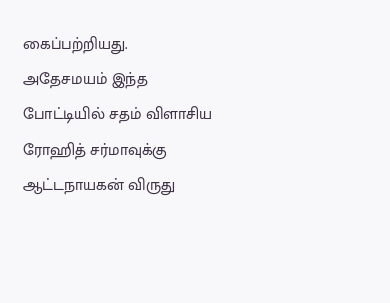கைப்பற்றியது. அதேசமயம் இந்த போட்டியில் சதம் விளாசிய ரோஹித் சர்மாவுக்கு ஆட்டநாயகன் விருது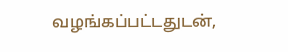வழங்கப்பட்டதுடன்,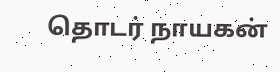தொடர் நாயகன்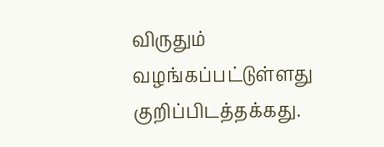விருதும் வழங்கப்பட்டுள்ளது குறிப்பிடத்தக்கது.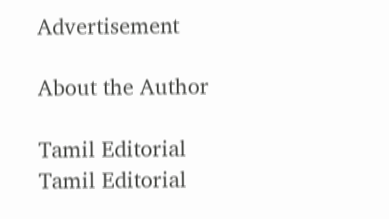Advertisement

About the Author

Tamil Editorial
Tamil Editorial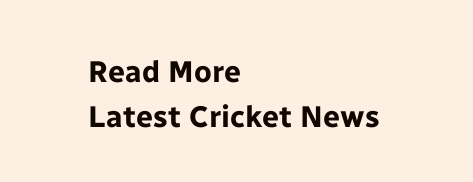Read More
Latest Cricket News